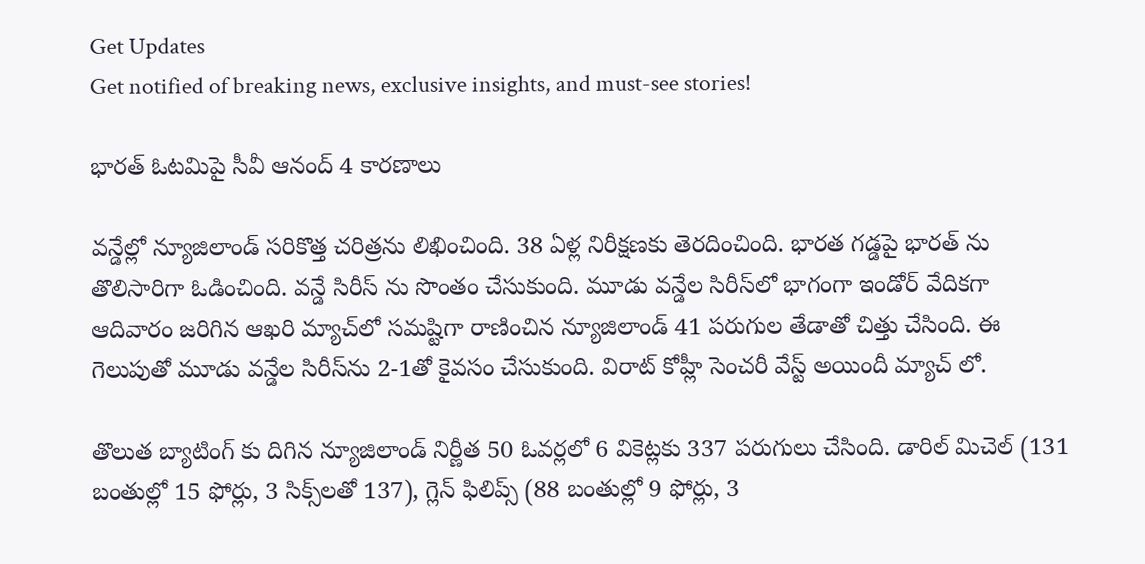Get Updates
Get notified of breaking news, exclusive insights, and must-see stories!

భారత్ ఓటమిపై సీవీ ఆనంద్ 4 కారణాలు

వన్డేల్లో న్యూజిలాండ్ సరికొత్త చరిత్రను లిఖించింది. 38 ఏళ్ల నిరీక్షణకు తెరదించింది. భారత గడ్డపై భారత్ ను తొలిసారిగా ఓడించింది. వన్డే సిరీస్ ను సొంతం చేసుకుంది. మూడు వన్డేల సిరీస్‌లో భాగంగా ఇండోర్ వేదికగా ఆదివారం జరిగిన ఆఖరి మ్యాచ్‌లో సమష్టిగా రాణించిన న్యూజిలాండ్ 41 పరుగుల తేడాతో చిత్తు చేసింది. ఈ గెలుపుతో మూడు వన్డేల సిరీస్‌ను 2-1తో కైవసం చేసుకుంది. విరాట్ కోహ్లీ సెంచరీ వేస్ట్ అయిందీ మ్యాచ్ లో.

తొలుత బ్యాటింగ్ కు దిగిన న్యూజిలాండ్ నిర్ణీత 50 ఓవర్లలో 6 వికెట్లకు 337 పరుగులు చేసింది. డారిల్ మిచెల్ (131 బంతుల్లో 15 ఫోర్లు, 3 సిక్స్‌లతో 137), గ్లెన్ ఫిలిప్స్ (88 బంతుల్లో 9 ఫోర్లు, 3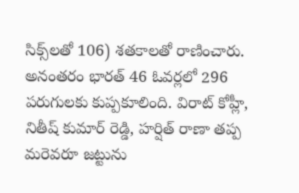సిక్స్‌లతో 106) శతకాలతో రాణించారు. అనంతరం భారత్ 46 ఓవర్లలో 296 పరుగులకు కుప్పకూలింది. విరాట్ కోహ్లీ, నితీష్ కుమార్ రెడ్డి, హర్షిత్ రాణా తప్ప మరెవరూ జట్టును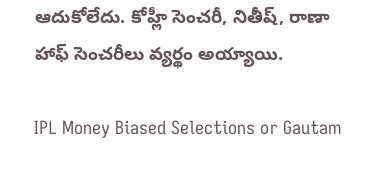ఆదుకోలేదు. కోహ్లీ సెంచరీ, నితీష్, రాణా హాఫ్ సెంచరీలు వ్యర్థం అయ్యాయి.

IPL Money Biased Selections or Gautam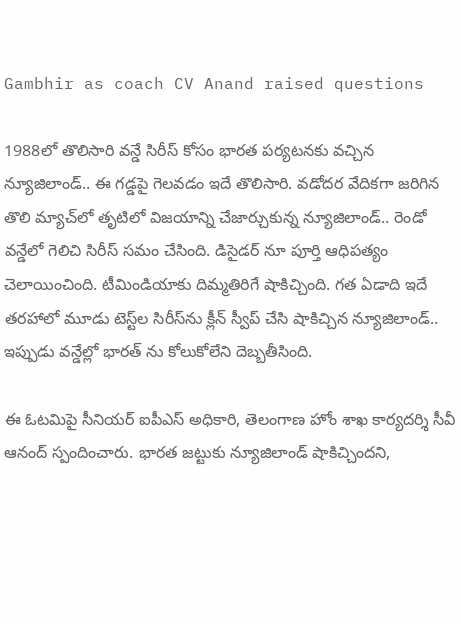Gambhir as coach CV Anand raised questions

1988లో తొలిసారి వన్డే సిరీస్ కోసం భారత పర్యటనకు వచ్చిన న్యూజిలాండ్‌.. ఈ గడ్డపై గెలవడం ఇదే తొలిసారి. వడోదర వేదికగా జరిగిన తొలి మ్యాచ్‌లో తృటిలో విజయాన్ని చేజార్చుకున్న న్యూజిలాండ్.. రెండో వన్డేలో గెలిచి సిరీస్‌ సమం చేసింది. డిసైడర్ నూ పూర్తి ఆధిపత్యం చెలాయించింది. టీమిండియాకు దిమ్మతిరిగే షాకిచ్చింది. గత ఏడాది ఇదే తరహాలో మూడు టెస్ట్‌ల సిరీస్‌ను క్లీన్ స్వీప్ చేసి షాకిచ్చిన న్యూజిలాండ్.. ఇప్పుడు వన్డేల్లో భారత్ ను కోలుకోలేని దెబ్బతీసింది.

ఈ ఓటమిపై సీనియర్ ఐపీఎస్ అధికారి, తెలంగాణ హోం శాఖ కార్యదర్శి సీవీ ఆనంద్ స్పందించారు. భారత జట్టుకు న్యూజిలాండ్ షాకిచ్చిందని,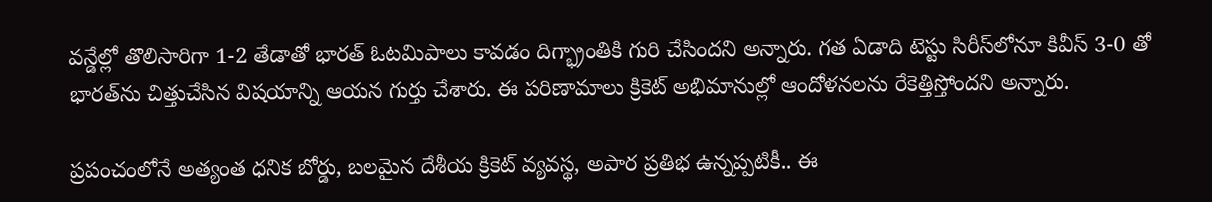వన్డేల్లో తొలిసారిగా 1-2 తేడాతో భారత్ ఓటమిపాలు కావడం దిగ్భ్రాంతికి గురి చేసిందని అన్నారు. గత ఏడాది టెస్టు సిరీస్‌లోనూ కివీస్ 3-0 తో భారత్‌ను చిత్తుచేసిన విషయాన్ని ఆయన గుర్తు చేశారు. ఈ పరిణామాలు క్రికెట్ అభిమానుల్లో ఆందోళనలను రేకెత్తిస్తోందని అన్నారు.

ప్రపంచంలోనే అత్యంత ధనిక బోర్డు, బలమైన దేశీయ క్రికెట్ వ్యవస్థ, అపార ప్రతిభ ఉన్నప్పటికీ.. ఈ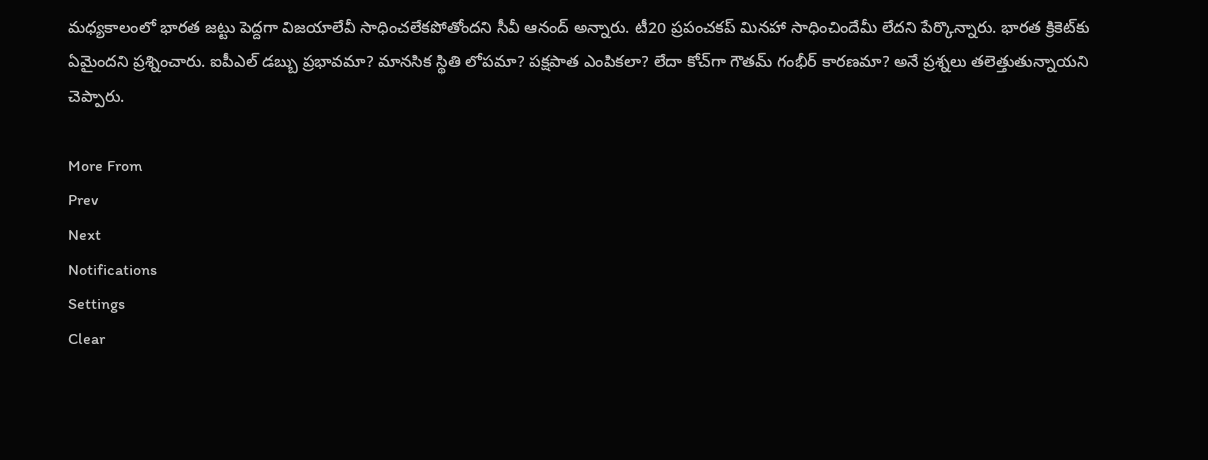మధ్యకాలంలో భారత జట్టు పెద్దగా విజయాలేవీ సాధించలేకపోతోందని సీవీ ఆనంద్ అన్నారు. టీ20 ప్రపంచకప్ మినహా సాధించిందేమీ లేదని పేర్కొన్నారు. భారత క్రికెట్‌కు ఏమైందని ప్రశ్నించారు. ఐపీఎల్ డబ్బు ప్రభావమా? మానసిక స్థితి లోపమా? పక్షపాత ఎంపికలా? లేదా కోచ్‌గా గౌతమ్ గంభీర్ కారణమా? అనే ప్రశ్నలు తలెత్తుతున్నాయని చెప్పారు.

More From
Prev
Next
Notifications
Settings
Clear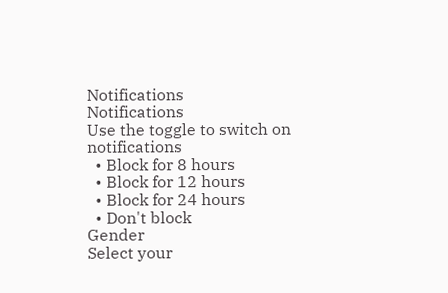Notifications
Notifications
Use the toggle to switch on notifications
  • Block for 8 hours
  • Block for 12 hours
  • Block for 24 hours
  • Don't block
Gender
Select your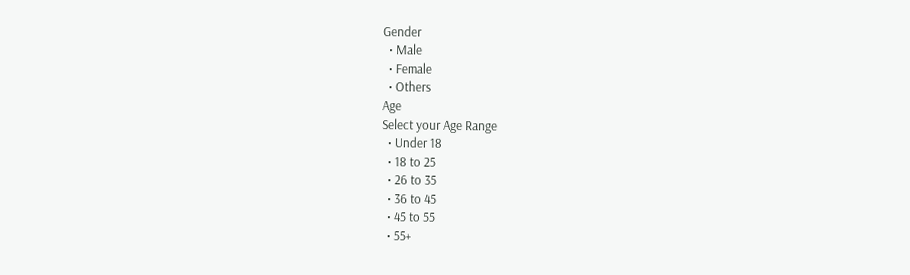Gender
  • Male
  • Female
  • Others
Age
Select your Age Range
  • Under 18
  • 18 to 25
  • 26 to 35
  • 36 to 45
  • 45 to 55
  • 55+